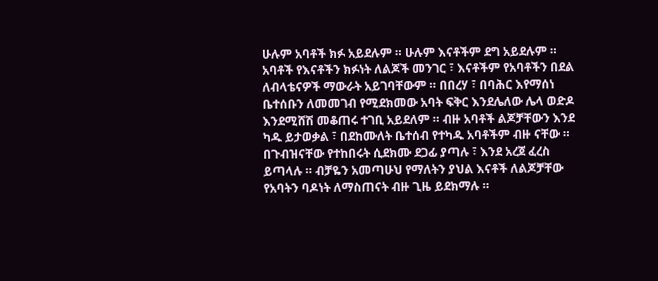ሁሉም አባቶች ክፉ አይደሉም ። ሁሉም እናቶችም ደግ አይደሉም ። አባቶች የእናቶችን ክፉነት ለልጆች መንገር ፣ እናቶችም የአባቶችን በደል ለብላቴናዎች ማውራት አይገባቸውም ። በበረሃ ፣ በባሕር እየማሰነ ቤተሰቡን ለመመገብ የሚደክመው አባት ፍቅር እንደሌለው ሌላ ወድዶ እንደሚሸሽ መቆጠሩ ተገቢ አይደለም ። ብዙ አባቶች ልጆቻቸውን እንደ ካዱ ይታወቃል ፣ በደከሙለት ቤተሰብ የተካዱ አባቶችም ብዙ ናቸው ። በጉብዝናቸው የተከበሩት ሲደክሙ ደጋፊ ያጣሉ ፣ እንደ አረጀ ፈረስ ይጣላሉ ። ብቻዬን አመጣሁህ የማለትን ያህል እናቶች ለልጆቻቸው የአባትን ባዶነት ለማስጠናት ብዙ ጊዜ ይደክማሉ ።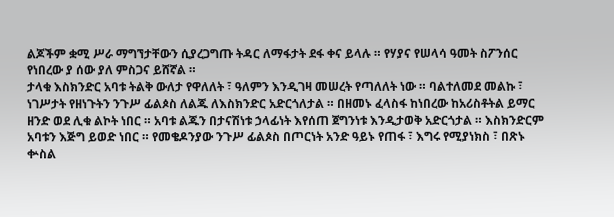ልጆችም ቋሚ ሥራ ማግኘታቸውን ሲያረጋግጡ ትዳር ለማፋታት ደፋ ቀና ይላሉ ። የሃያና የሠላሳ ዓመት ስፖንሰር የነበረው ያ ሰው ያለ ምስጋና ይሸኛል ።
ታላቁ እስክንድር አባቱ ትልቅ ውለታ የዋለለት ፣ ዓለምን እንዲገዛ መሠረት የጣለለት ነው ። ባልተለመደ መልኩ ፣ ነገሥታት የዘነጉትን ንጉሥ ፊልጶስ ለልጁ ለእስክንድር አድርጎለታል ። በዘመኑ ፈላስፋ ከነበረው ከአሪስቶትል ይማር ዘንድ ወደ ሊቁ ልኮት ነበር ። አባቱ ልጁን በታናሽነቱ ኃላፊነት እየሰጠ ጀግንነቱ እንዲታወቅ አድርጎታል ። እስክንድርም አባቱን እጅግ ይወድ ነበር ። የመቄዶንያው ንጉሥ ፊልጶስ በጦርነት አንድ ዓይኑ የጠፋ ፣ እግሩ የሚያነክስ ፣ በጽኑ ቍስል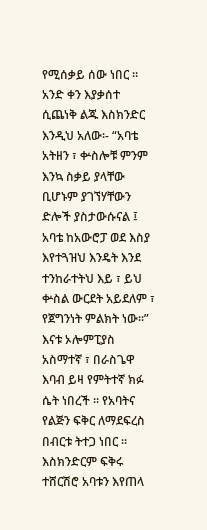የሚሰቃይ ሰው ነበር ። አንድ ቀን እያቃሰተ ሲጨነቅ ልጁ እስክንድር እንዲህ አለው፡- “አባቴ አትዘን ፣ ቍስሎቹ ምንም እንኳ ስቃይ ያላቸው ቢሆኑም ያገኘሃቸውን ድሎች ያስታውሱናል ፤ አባቴ ከአውሮፓ ወደ እስያ እየተጓዝህ እንዴት እንደ ተንከራተትህ እይ ፣ ይህ ቍስል ውርደት አይደለም ፣ የጀግንነት ምልክት ነው።”
እናቱ ኦሎምፒያስ አስማተኛ ፣ በራስጌዋ እባብ ይዛ የምትተኛ ክፉ ሴት ነበረች ። የአባትና የልጅን ፍቅር ለማደፍረስ በብርቱ ትተጋ ነበር ። እስክንድርም ፍቅሩ ተሸርሽሮ አባቱን እየጠላ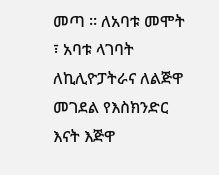መጣ ። ለአባቱ መሞት ፣ አባቱ ላገባት ለኪሊዮፓትራና ለልጅዋ መገደል የእስክንድር እናት እጅዋ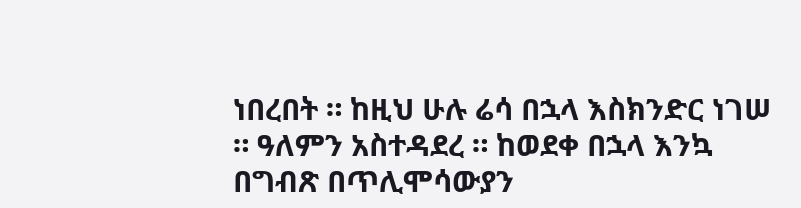ነበረበት ። ከዚህ ሁሉ ሬሳ በኋላ እስክንድር ነገሠ ። ዓለምን አስተዳደረ ። ከወደቀ በኋላ እንኳ በግብጽ በጥሊሞሳውያን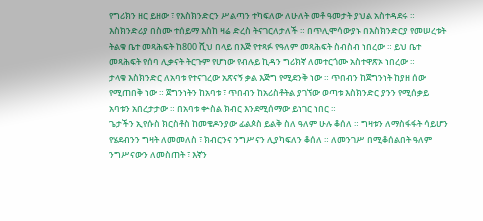የግሪክን ዘር ይዘው ፣ የእስክንድርን ሥልጣን ተካፍለው ለሁለት መቶ ዓመታት ያህል አስተዳደሩ ። እስክንድሪያ በስሙ ተሰይማ እስከ ዛሬ ድረስ ትናገርለታለች ። በጥሊሞሳውያኑ በእስክንድርያ የመሠረቱት ትልቁ ቤተ መጻሕፍት ከ800 ሺህ በላይ በእጅ የተጻፉ የዓለም መጻሕፍት ስብስብ ነበረው ። ይህ ቤተ መጻሕፍት የሰባ ሊቃናት ትርጉም የሆነው የብሉይ ኪዳን ግሪክኛ ለመተርጎሙ አስተዋጽኦ ነበረው ።
ታላቁ እስክንድር ለአባቱ የተናገረው አጽናኝ ቃል እጅግ የሚደንቅ ነው ። ጥበብን ከጀግንነት ከያዘ ሰው የሚጠበቅ ነው ። ጀግንነትን ከአባቱ ፣ ጥበብን ከአሪስቶትል ያገኘው ወጣቱ እስክንድር ያንን የሚሰቃይ አባቱን አበረታታው ። በአባቱ ቍስል ክብር እንደሚሰማው ይነገር ነበር ።
ጌታችን ኢየሱስ ክርስቶስ ከመቄዶንያው ፊልጶስ ይልቅ ስለ ዓለም ሁሉ ቆሰለ ። ግዛቱን ለማስፋፋት ሳይሆን የሄደብንን ግዛት ለመመለስ ፣ ክብርንና ንግሥናን ሊያካፍለን ቆሰለ ። ለመንገሥ በሚቆሰልበት ዓለም ንግሥናውን ለመስጠት ፣ እኛን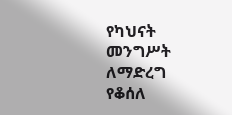የካህናት መንግሥት ለማድረግ የቆሰለ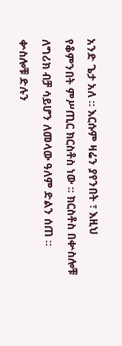አንድ ጌታ አለ ። እርሱም ዛሬን ያየንበት ፣ እዚህ የቆምንበት ምሥጢር ክርስቶስ ነው ። ክርስቶስ በቍስሎቹ ለግሪክ ብቻ ሳይሆን ለመላው ዓለም ድልን ሰጠ ። ቍስሎቹ ድሉን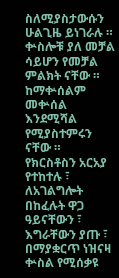ስለሚያስታውሱን ሁልጊዜ ይነገራሉ ። ቍስሎቹ ያለ መቻል ሳይሆን የመቻል ምልክት ናቸው ። ከማቍሰልም መቍሰል እንደሚሻል የሚያስተምሩን ናቸው ።
የክርስቶስን አርአያ የተከተሉ ፣ ለአገልግሎት በከፈሉት ዋጋ ዓይናቸውን ፣ እግራቸውን ያጡ ፣ በማያቋርጥ ነዝናዛ ቍስል የሚሰቃዩ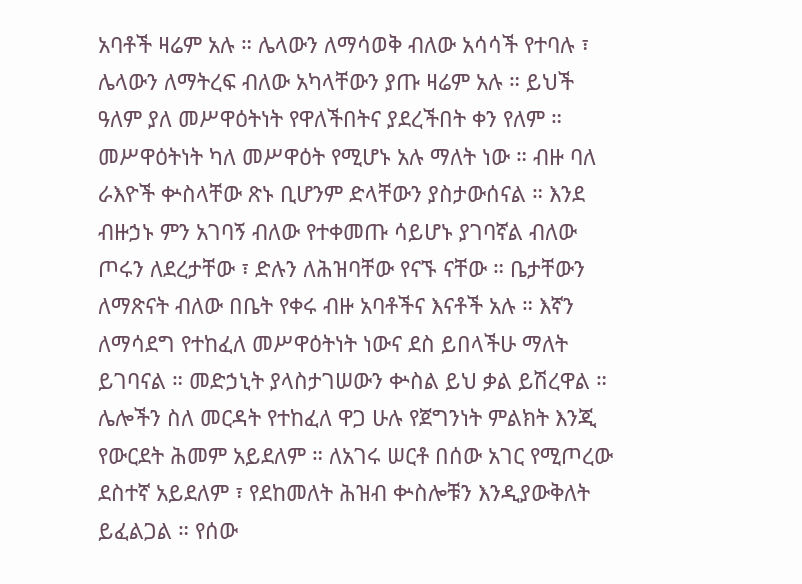አባቶች ዛሬም አሉ ። ሌላውን ለማሳወቅ ብለው አሳሳች የተባሉ ፣ ሌላውን ለማትረፍ ብለው አካላቸውን ያጡ ዛሬም አሉ ። ይህች ዓለም ያለ መሥዋዕትነት የዋለችበትና ያደረችበት ቀን የለም ። መሥዋዕትነት ካለ መሥዋዕት የሚሆኑ አሉ ማለት ነው ። ብዙ ባለ ራእዮች ቍስላቸው ጽኑ ቢሆንም ድላቸውን ያስታውሰናል ። እንደ ብዙኃኑ ምን አገባኝ ብለው የተቀመጡ ሳይሆኑ ያገባኛል ብለው ጦሩን ለደረታቸው ፣ ድሉን ለሕዝባቸው የናኙ ናቸው ። ቤታቸውን ለማጽናት ብለው በቤት የቀሩ ብዙ አባቶችና እናቶች አሉ ። እኛን ለማሳደግ የተከፈለ መሥዋዕትነት ነውና ደስ ይበላችሁ ማለት ይገባናል ። መድኃኒት ያላስታገሠውን ቍስል ይህ ቃል ይሽረዋል ። ሌሎችን ስለ መርዳት የተከፈለ ዋጋ ሁሉ የጀግንነት ምልክት እንጂ የውርደት ሕመም አይደለም ። ለአገሩ ሠርቶ በሰው አገር የሚጦረው ደስተኛ አይደለም ፣ የደከመለት ሕዝብ ቍስሎቹን እንዲያውቅለት ይፈልጋል ። የሰው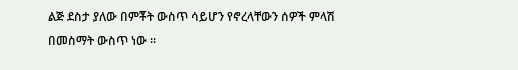ልጅ ደስታ ያለው በምቾት ውስጥ ሳይሆን የኖረላቸውን ሰዎች ምላሽ በመስማት ውስጥ ነው ።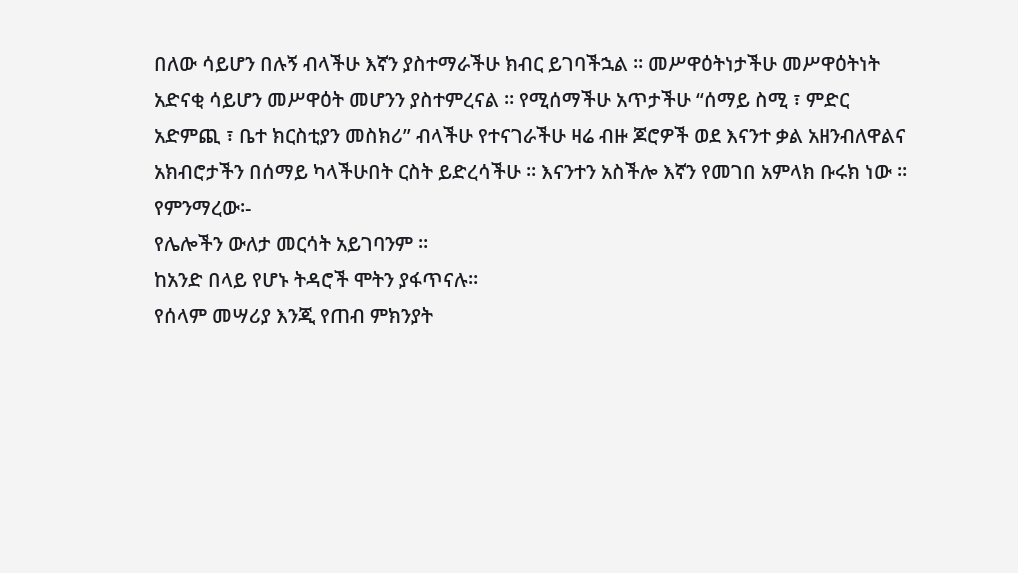በለው ሳይሆን በሉኝ ብላችሁ እኛን ያስተማራችሁ ክብር ይገባችኋል ። መሥዋዕትነታችሁ መሥዋዕትነት አድናቂ ሳይሆን መሥዋዕት መሆንን ያስተምረናል ። የሚሰማችሁ አጥታችሁ “ሰማይ ስሚ ፣ ምድር አድምጪ ፣ ቤተ ክርስቲያን መስክሪ” ብላችሁ የተናገራችሁ ዛሬ ብዙ ጆሮዎች ወደ እናንተ ቃል አዘንብለዋልና አክብሮታችን በሰማይ ካላችሁበት ርስት ይድረሳችሁ ። እናንተን አስችሎ እኛን የመገበ አምላክ ቡሩክ ነው ።
የምንማረው፡-
የሌሎችን ውለታ መርሳት አይገባንም ።
ከአንድ በላይ የሆኑ ትዳሮች ሞትን ያፋጥናሉ።
የሰላም መሣሪያ እንጂ የጠብ ምክንያት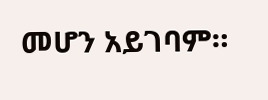መሆን አይገባም።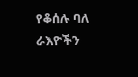የቆሰሉ ባለ ራእዮችን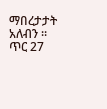ማበረታታት አለብን ።
ጥር 27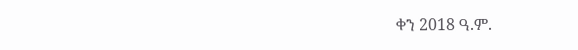ቀን 2018 ዓ.ም.